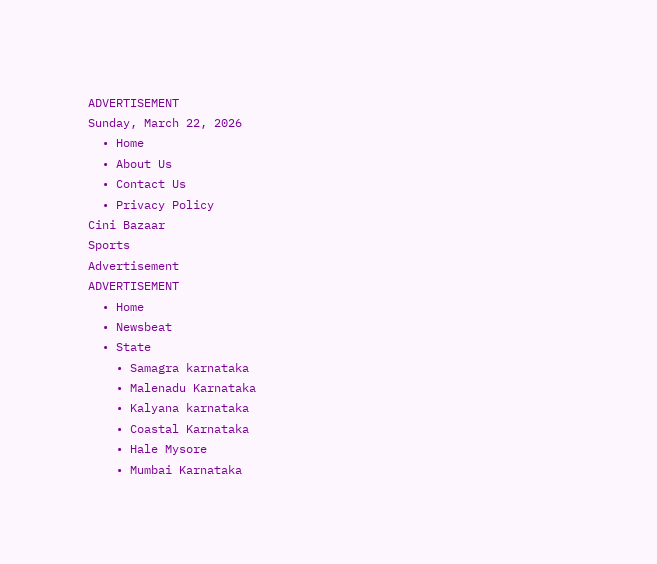ADVERTISEMENT
Sunday, March 22, 2026
  • Home
  • About Us
  • Contact Us
  • Privacy Policy
Cini Bazaar
Sports
Advertisement
ADVERTISEMENT
  • Home
  • Newsbeat
  • State
    • Samagra karnataka
    • Malenadu Karnataka
    • Kalyana karnataka
    • Coastal Karnataka
    • Hale Mysore
    • Mumbai Karnataka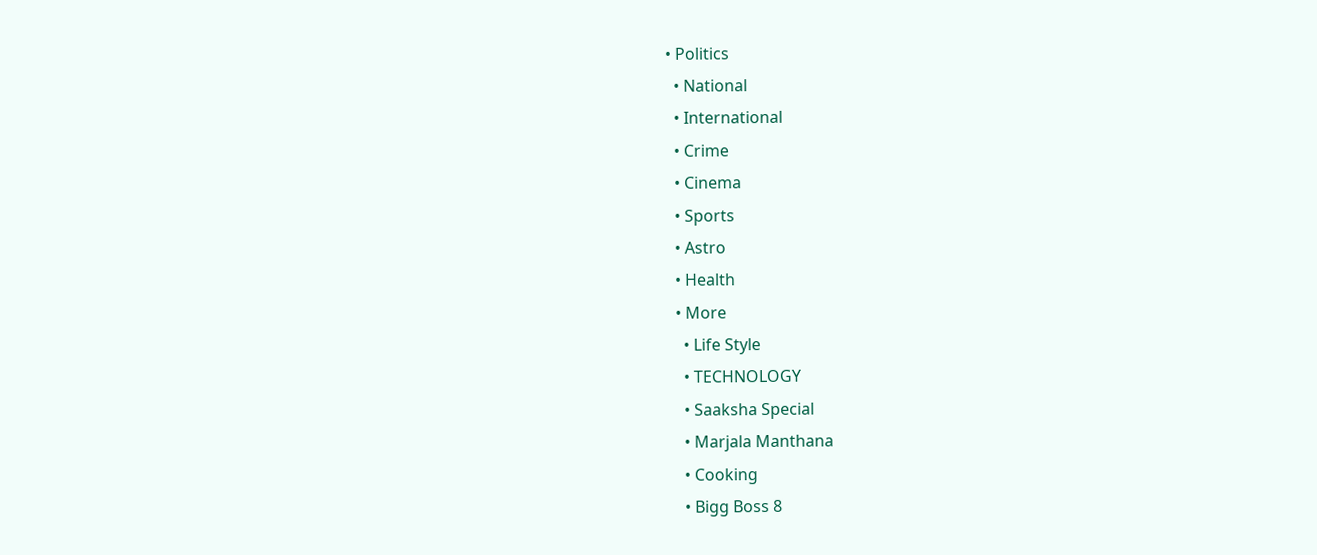• Politics
  • National
  • International
  • Crime
  • Cinema
  • Sports
  • Astro
  • Health
  • More
    • Life Style
    • TECHNOLOGY
    • Saaksha Special
    • Marjala Manthana
    • Cooking
    • Bigg Boss 8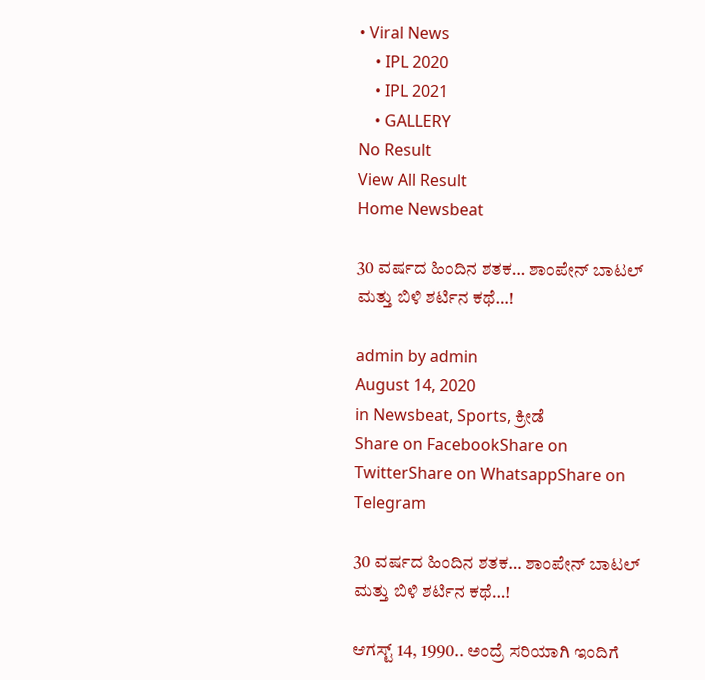• Viral News
    • IPL 2020
    • IPL 2021
    • GALLERY
No Result
View All Result
Home Newsbeat

30 ವರ್ಷದ ಹಿಂದಿನ ಶತಕ… ಶಾಂಪೇನ್ ಬಾಟಲ್ ಮತ್ತು ಬಿಳಿ ಶರ್ಟಿನ ಕಥೆ…!

admin by admin
August 14, 2020
in Newsbeat, Sports, ಕ್ರೀಡೆ
Share on FacebookShare on TwitterShare on WhatsappShare on Telegram

30 ವರ್ಷದ ಹಿಂದಿನ ಶತಕ… ಶಾಂಪೇನ್ ಬಾಟಲ್ ಮತ್ತು ಬಿಳಿ ಶರ್ಟಿನ ಕಥೆ…!

ಆಗಸ್ಟ್ 14, 1990.. ಅಂದ್ರೆ ಸರಿಯಾಗಿ ಇಂದಿಗೆ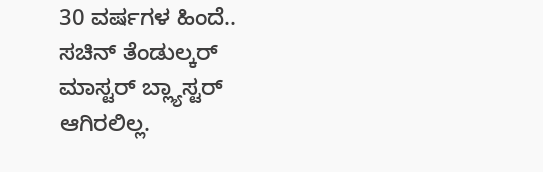30 ವರ್ಷಗಳ ಹಿಂದೆ.. ಸಚಿನ್ ತೆಂಡುಲ್ಕರ್ ಮಾಸ್ಟರ್ ಬ್ಲ್ಯಾಸ್ಟರ್ ಆಗಿರಲಿಲ್ಲ.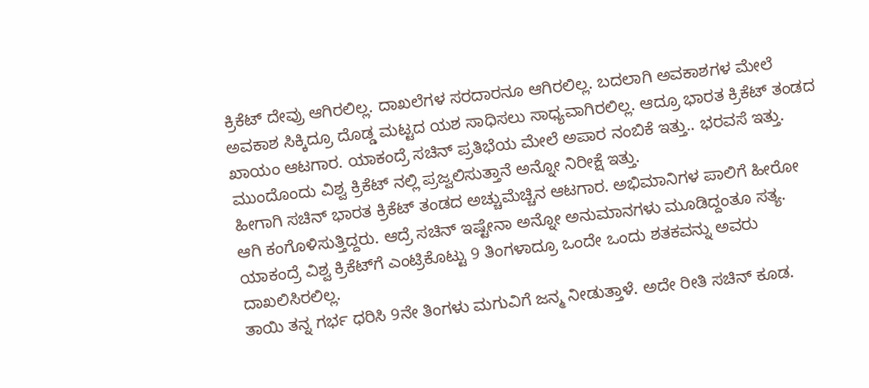ಕ್ರಿಕೆಟ್ ದೇವ್ರು ಆಗಿರಲಿಲ್ಲ. ದಾಖಲೆಗಳ ಸರದಾರನೂ ಆಗಿರಲಿಲ್ಲ. ಬದಲಾಗಿ ಅವಕಾಶಗಳ ಮೇಲೆ ಅವಕಾಶ ಸಿಕ್ಕಿದ್ರೂ ದೊಡ್ಡ ಮಟ್ಟದ ಯಶ ಸಾಧಿಸಲು ಸಾಧ್ಯವಾಗಿರಲಿಲ್ಲ. ಆದ್ರೂ ಭಾರತ ಕ್ರಿಕೆಟ್ ತಂಡದ ಖಾಯಂ ಆಟಗಾರ. ಯಾಕಂದ್ರೆ ಸಚಿನ್ ಪ್ರತಿಭೆಯ ಮೇಲೆ ಅಪಾರ ನಂಬಿಕೆ ಇತ್ತು.. ಭರವಸೆ ಇತ್ತು. ಮುಂದೊಂದು ವಿಶ್ವ ಕ್ರಿಕೆಟ್ ನಲ್ಲಿ ಪ್ರಜ್ವಲಿಸುತ್ತಾನೆ ಅನ್ನೋ ನಿರೀಕ್ಷೆ ಇತ್ತು.
ಹೀಗಾಗಿ ಸಚಿನ್ ಭಾರತ ಕ್ರಿಕೆಟ್ ತಂಡದ ಅಚ್ಚುಮೆಚ್ಚಿನ ಆಟಗಾರ. ಅಭಿಮಾನಿಗಳ ಪಾಲಿಗೆ ಹೀರೋ ಆಗಿ ಕಂಗೊಳಿಸುತ್ತಿದ್ದರು. ಆದ್ರೆ ಸಚಿನ್ ಇಷ್ಟೇನಾ ಅನ್ನೋ ಅನುಮಾನಗಳು ಮೂಡಿದ್ದಂತೂ ಸತ್ಯ. ಯಾಕಂದ್ರೆ ವಿಶ್ವ ಕ್ರಿಕೆಟ್‍ಗೆ ಎಂಟ್ರಿಕೊಟ್ಟು 9 ತಿಂಗಳಾದ್ರೂ ಒಂದೇ ಒಂದು ಶತಕವನ್ನು ಅವರು ದಾಖಲಿಸಿರಲಿಲ್ಲ.
ತಾಯಿ ತನ್ನ ಗರ್ಭ ಧರಿಸಿ 9ನೇ ತಿಂಗಳು ಮಗುವಿಗೆ ಜನ್ಮ ನೀಡುತ್ತಾಳೆ. ಅದೇ ರೀತಿ ಸಚಿನ್ ಕೂಡ.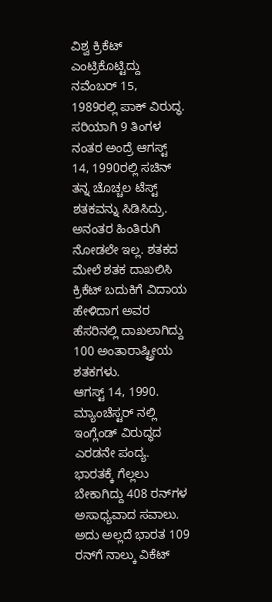ವಿಶ್ವ ಕ್ರಿಕೆಟ್ ಎಂಟ್ರಿಕೊಟ್ಟಿದ್ದು ನವೆಂಬರ್ 15, 1989ರಲ್ಲಿ ಪಾಕ್ ವಿರುದ್ಧ. ಸರಿಯಾಗಿ 9 ತಿಂಗಳ ನಂತರ ಅಂದ್ರೆ ಆಗಸ್ಟ್ 14, 1990ರಲ್ಲಿ ಸಚಿನ್ ತನ್ನ ಚೊಚ್ಚಲ ಟೆಸ್ಟ್ ಶತಕವನ್ನು ಸಿಡಿಸಿದ್ರು. ಅನಂತರ ಹಿಂತಿರುಗಿ ನೋಡಲೇ ಇಲ್ಲ. ಶತಕದ ಮೇಲೆ ಶತಕ ದಾಖಲಿಸಿ ಕ್ರಿಕೆಟ್ ಬದುಕಿಗೆ ವಿದಾಯ ಹೇಳಿದಾಗ ಅವರ ಹೆಸರಿನಲ್ಲಿ ದಾಖಲಾಗಿದ್ದು 100 ಅಂತಾರಾಷ್ಟ್ರೀಯ ಶತಕಗಳು.
ಆಗಸ್ಟ್ 14, 1990. ಮ್ಯಾಂಚೆಸ್ಟರ್ ನಲ್ಲಿ ಇಂಗ್ಲೆಂಡ್ ವಿರುದ್ಧದ ಎರಡನೇ ಪಂದ್ಯ. ಭಾರತಕ್ಕೆ ಗೆಲ್ಲಲು ಬೇಕಾಗಿದ್ದು 408 ರನ್‍ಗಳ ಅಸಾಧ್ಯವಾದ ಸವಾಲು. ಅದು ಅಲ್ಲದೆ ಭಾರತ 109 ರನ್‍ಗೆ ನಾಲ್ಕು ವಿಕೆಟ್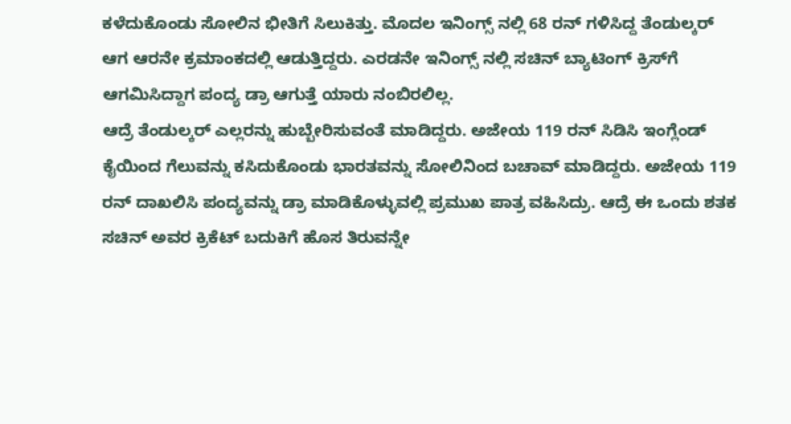ಕಳೆದುಕೊಂಡು ಸೋಲಿನ ಭೀತಿಗೆ ಸಿಲುಕಿತ್ತು. ಮೊದಲ ಇನಿಂಗ್ಸ್ ನಲ್ಲಿ 68 ರನ್ ಗಳಿಸಿದ್ದ ತೆಂಡುಲ್ಕರ್ ಆಗ ಆರನೇ ಕ್ರಮಾಂಕದಲ್ಲಿ ಆಡುತ್ತಿದ್ದರು. ಎರಡನೇ ಇನಿಂಗ್ಸ್ ನಲ್ಲಿ ಸಚಿನ್ ಬ್ಯಾಟಿಂಗ್ ಕ್ರಿಸ್‍ಗೆ ಆಗಮಿಸಿದ್ದಾಗ ಪಂದ್ಯ ಡ್ರಾ ಆಗುತ್ತೆ ಯಾರು ನಂಬಿರಲಿಲ್ಲ.
ಆದ್ರೆ ತೆಂಡುಲ್ಕರ್ ಎಲ್ಲರನ್ನು ಹುಬ್ಬೇರಿಸುವಂತೆ ಮಾಡಿದ್ದರು. ಅಜೇಯ 119 ರನ್ ಸಿಡಿಸಿ ಇಂಗ್ಲೆಂಡ್ ಕೈಯಿಂದ ಗೆಲುವನ್ನು ಕಸಿದುಕೊಂಡು ಭಾರತವನ್ನು ಸೋಲಿನಿಂದ ಬಚಾವ್ ಮಾಡಿದ್ದರು. ಅಜೇಯ 119 ರನ್ ದಾಖಲಿಸಿ ಪಂದ್ಯವನ್ನು ಡ್ರಾ ಮಾಡಿಕೊಳ್ಳುವಲ್ಲಿ ಪ್ರಮುಖ ಪಾತ್ರ ವಹಿಸಿದ್ರು. ಆದ್ರೆ ಈ ಒಂದು ಶತಕ ಸಚಿನ್ ಅವರ ಕ್ರಿಕೆಟ್ ಬದುಕಿಗೆ ಹೊಸ ತಿರುವನ್ನೇ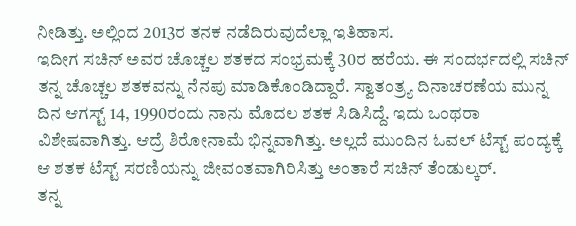ನೀಡಿತ್ತು. ಅಲ್ಲಿಂದ 2013ರ ತನಕ ನಡೆದಿರುವುದೆಲ್ಲಾ ಇತಿಹಾಸ.
ಇದೀಗ ಸಚಿನ್ ಅವರ ಚೊಚ್ಚಲ ಶತಕದ ಸಂಭ್ರಮಕ್ಕೆ 30ರ ಹರೆಯ. ಈ ಸಂದರ್ಭದಲ್ಲಿ ಸಚಿನ್ ತನ್ನ ಚೊಚ್ಚಲ ಶತಕವನ್ನು ನೆನಪು ಮಾಡಿಕೊಂಡಿದ್ದಾರೆ. ಸ್ವಾತಂತ್ರ್ಯ ದಿನಾಚರಣೆಯ ಮುನ್ನ ದಿನ ಆಗಸ್ಟ್ 14, 1990ರಂದು ನಾನು ಮೊದಲ ಶತಕ ಸಿಡಿಸಿದ್ದೆ. ಇದು ಒಂಥರಾ ವಿಶೇಷವಾಗಿತ್ತು. ಆದ್ರೆ ಶಿರೋನಾಮೆ ಭಿನ್ನವಾಗಿತ್ತು. ಅಲ್ಲದೆ ಮುಂದಿನ ಓವಲ್ ಟೆಸ್ಟ್ ಪಂದ್ಯಕ್ಕೆ ಆ ಶತಕ ಟೆಸ್ಟ್ ಸರಣಿಯನ್ನು ಜೀವಂತವಾಗಿರಿಸಿತ್ತು ಅಂತಾರೆ ಸಚಿನ್ ತೆಂಡುಲ್ಕರ್.
ತನ್ನ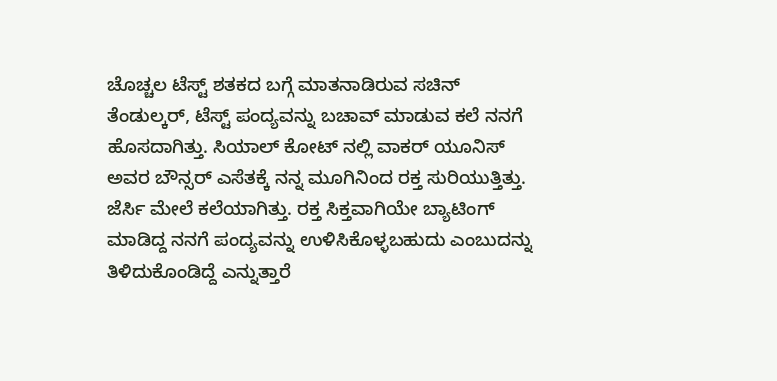ಚೊಚ್ಚಲ ಟೆಸ್ಟ್ ಶತಕದ ಬಗ್ಗೆ ಮಾತನಾಡಿರುವ ಸಚಿನ್ ತೆಂಡುಲ್ಕರ್, ಟೆಸ್ಟ್ ಪಂದ್ಯವನ್ನು ಬಚಾವ್ ಮಾಡುವ ಕಲೆ ನನಗೆ ಹೊಸದಾಗಿತ್ತು. ಸಿಯಾಲ್ ಕೋಟ್ ನಲ್ಲಿ ವಾಕರ್ ಯೂನಿಸ್ ಅವರ ಬೌನ್ಸರ್ ಎಸೆತಕ್ಕೆ ನನ್ನ ಮೂಗಿನಿಂದ ರಕ್ತ ಸುರಿಯುತ್ತಿತ್ತು. ಜೆರ್ಸಿ ಮೇಲೆ ಕಲೆಯಾಗಿತ್ತು. ರಕ್ತ ಸಿಕ್ತವಾಗಿಯೇ ಬ್ಯಾಟಿಂಗ್ ಮಾಡಿದ್ದ ನನಗೆ ಪಂದ್ಯವನ್ನು ಉಳಿಸಿಕೊಳ್ಳಬಹುದು ಎಂಬುದನ್ನು ತಿಳಿದುಕೊಂಡಿದ್ದೆ ಎನ್ನುತ್ತಾರೆ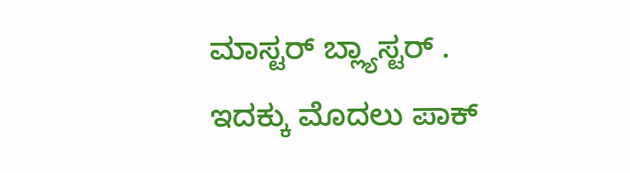ಮಾಸ್ಟರ್ ಬ್ಲ್ಯಾಸ್ಟರ್ .
ಇದಕ್ಕು ಮೊದಲು ಪಾಕ್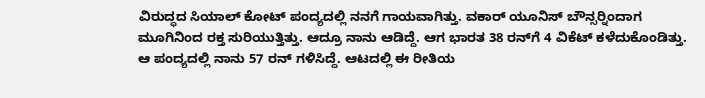ವಿರುದ್ಧದ ಸಿಯಾಲ್ ಕೋಟ್ ಪಂದ್ಯದಲ್ಲಿ ನನಗೆ ಗಾಯವಾಗಿತ್ತು. ವಕಾರ್ ಯೂನಿಸ್ ಬೌನ್ಸರ್‍ನಿಂದಾಗ ಮೂಗಿನಿಂದ ರಕ್ತ ಸುರಿಯುತ್ತಿತ್ತು. ಆದ್ರೂ ನಾನು ಆಡಿದ್ದೆ. ಆಗ ಭಾರತ 38 ರನ್‍ಗೆ 4 ವಿಕೆಟ್ ಕಳೆದುಕೊಂಡಿತ್ತು. ಆ ಪಂದ್ಯದಲ್ಲಿ ನಾನು 57 ರನ್ ಗಳಿಸಿದ್ದೆ. ಆಟದಲ್ಲಿ ಈ ರೀತಿಯ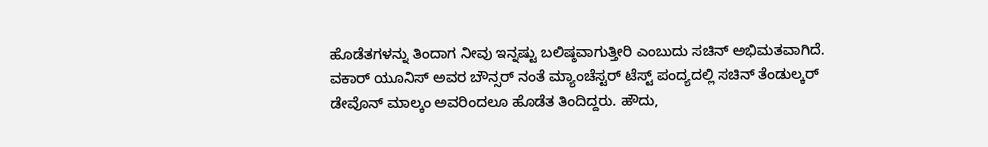ಹೊಡೆತಗಳನ್ನು ತಿಂದಾಗ ನೀವು ಇನ್ನಷ್ಟು ಬಲಿಷ್ಠವಾಗುತ್ತೀರಿ ಎಂಬುದು ಸಚಿನ್ ಅಭಿಮತವಾಗಿದೆ.
ವಕಾರ್ ಯೂನಿಸ್ ಅವರ ಬೌನ್ಸರ್ ನಂತೆ ಮ್ಯಾಂಚೆಸ್ಟರ್ ಟೆಸ್ಟ್ ಪಂದ್ಯದಲ್ಲಿ ಸಚಿನ್ ತೆಂಡುಲ್ಕರ್ ಡೇವೊನ್ ಮಾಲ್ಕಂ ಅವರಿಂದಲೂ ಹೊಡೆತ ತಿಂದಿದ್ದರು. ಹೌದು,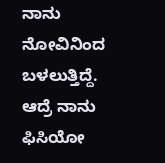ನಾನು ನೋವಿನಿಂದ ಬಳಲುತ್ತಿದ್ದೆ. ಆದ್ರೆ ನಾನು ಫಿಸಿಯೋ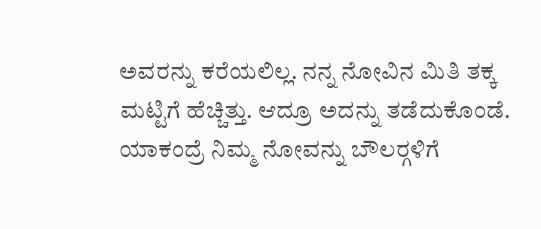ಅವರನ್ನು ಕರೆಯಲಿಲ್ಲ. ನನ್ನ ನೋವಿನ ಮಿತಿ ತಕ್ಕ ಮಟ್ಟಿಗೆ ಹೆಚ್ಚಿತ್ತು. ಆದ್ರೂ ಅದನ್ನು ತಡೆದುಕೊಂಡೆ. ಯಾಕಂದ್ರೆ ನಿಮ್ಮ ನೋವನ್ನು ಬೌಲರ್‍ಗಳಿಗೆ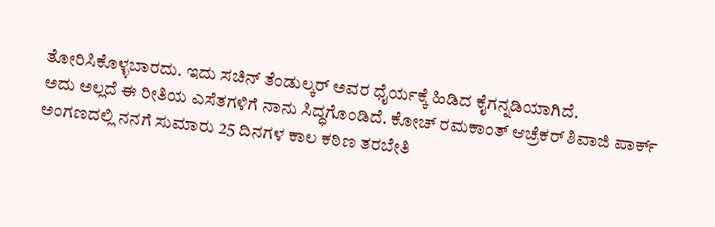ತೋರಿಸಿಕೊಳ್ಳಬಾರದು. ಇದು ಸಚಿನ್ ತೆಂಡುಲ್ಕರ್ ಅವರ ಧೈರ್ಯಕ್ಕೆ ಹಿಡಿದ ಕೈಗನ್ನಡಿಯಾಗಿದೆ.
ಅದು ಅಲ್ಲದೆ ಈ ರೀತಿಯ ಎಸೆತಗಳಿಗೆ ನಾನು ಸಿದ್ಧಗೊಂಡಿದೆ. ಕೋಚ್ ರಮಕಾಂತ್ ಆಚ್ರೆಕರ್ ಶಿವಾಜಿ ಪಾರ್ಕ್ ಅಂಗಣದಲ್ಲಿ ನನಗೆ ಸುಮಾರು 25 ದಿನಗಳ ಕಾಲ ಕಠಿಣ ತರಬೇತಿ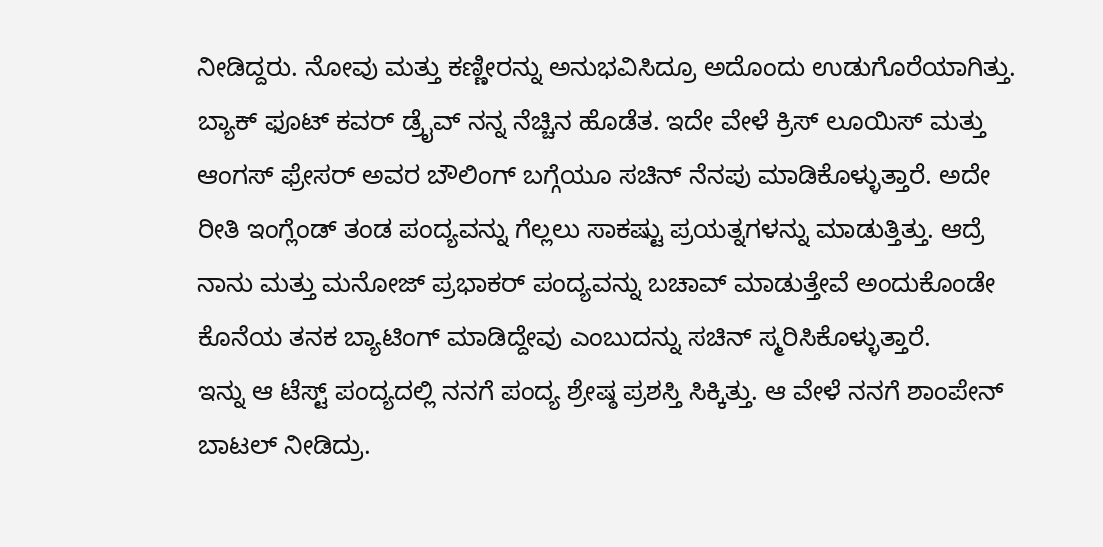ನೀಡಿದ್ದರು. ನೋವು ಮತ್ತು ಕಣ್ಣೀರನ್ನು ಅನುಭವಿಸಿದ್ರೂ ಅದೊಂದು ಉಡುಗೊರೆಯಾಗಿತ್ತು.
ಬ್ಯಾಕ್ ಫೂಟ್ ಕವರ್ ಡ್ರೈವ್ ನನ್ನ ನೆಚ್ಚಿನ ಹೊಡೆತ. ಇದೇ ವೇಳೆ ಕ್ರಿಸ್ ಲೂಯಿಸ್ ಮತ್ತು ಆಂಗಸ್ ಫ್ರೇಸರ್ ಅವರ ಬೌಲಿಂಗ್ ಬಗ್ಗೆಯೂ ಸಚಿನ್ ನೆನಪು ಮಾಡಿಕೊಳ್ಳುತ್ತಾರೆ. ಅದೇ ರೀತಿ ಇಂಗ್ಲೆಂಡ್ ತಂಡ ಪಂದ್ಯವನ್ನು ಗೆಲ್ಲಲು ಸಾಕಷ್ಟು ಪ್ರಯತ್ನಗಳನ್ನು ಮಾಡುತ್ತಿತ್ತು. ಆದ್ರೆ ನಾನು ಮತ್ತು ಮನೋಜ್ ಪ್ರಭಾಕರ್ ಪಂದ್ಯವನ್ನು ಬಚಾವ್ ಮಾಡುತ್ತೇವೆ ಅಂದುಕೊಂಡೇ ಕೊನೆಯ ತನಕ ಬ್ಯಾಟಿಂಗ್ ಮಾಡಿದ್ದೇವು ಎಂಬುದನ್ನು ಸಚಿನ್ ಸ್ಮರಿಸಿಕೊಳ್ಳುತ್ತಾರೆ.
ಇನ್ನು ಆ ಟೆಸ್ಟ್ ಪಂದ್ಯದಲ್ಲಿ ನನಗೆ ಪಂದ್ಯ ಶ್ರೇಷ್ಠ ಪ್ರಶಸ್ತಿ ಸಿಕ್ಕಿತ್ತು. ಆ ವೇಳೆ ನನಗೆ ಶಾಂಪೇನ್ ಬಾಟಲ್ ನೀಡಿದ್ರು.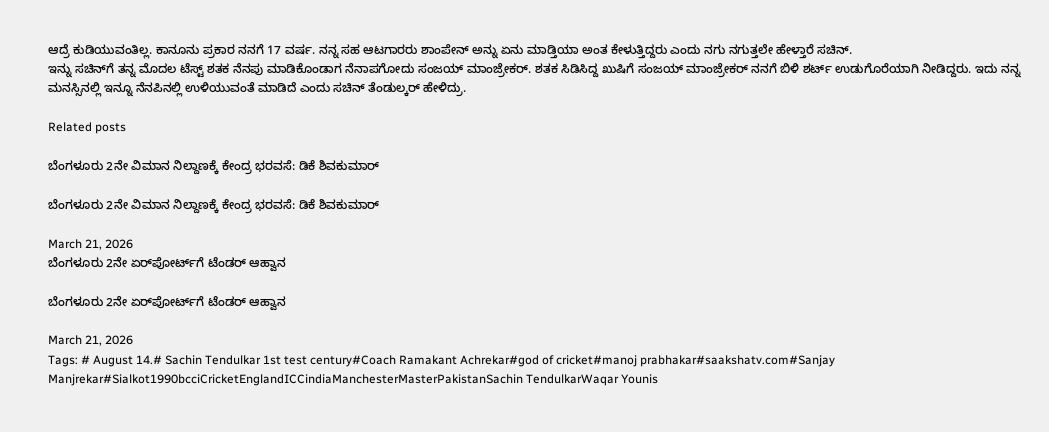ಆದ್ರೆ ಕುಡಿಯುವಂತಿಲ್ಲ. ಕಾನೂನು ಪ್ರಕಾರ ನನಗೆ 17 ವರ್ಷ. ನನ್ನ ಸಹ ಆಟಗಾರರು ಶಾಂಪೇನ್ ಅನ್ನು ಏನು ಮಾಡ್ತಿಯಾ ಅಂತ ಕೇಳುತ್ತಿದ್ದರು ಎಂದು ನಗು ನಗುತ್ತಲೇ ಹೇಳ್ತಾರೆ ಸಚಿನ್.
ಇನ್ನು ಸಚಿನ್‍ಗೆ ತನ್ನ ಮೊದಲ ಟೆಸ್ಟ್ ಶತಕ ನೆನಪು ಮಾಡಿಕೊಂಡಾಗ ನೆನಾಪಗೋದು ಸಂಜಯ್ ಮಾಂಜ್ರೇಕರ್. ಶತಕ ಸಿಡಿಸಿದ್ದ ಖುಷಿಗೆ ಸಂಜಯ್ ಮಾಂಜ್ರೇಕರ್ ನನಗೆ ಬಿಳಿ ಶರ್ಟ್ ಉಡುಗೊರೆಯಾಗಿ ನೀಡಿದ್ದರು. ಇದು ನನ್ನ ಮನಸ್ಸಿನಲ್ಲಿ ಇನ್ನೂ ನೆನಪಿನಲ್ಲಿ ಉಳಿಯುವಂತೆ ಮಾಡಿದೆ ಎಂದು ಸಚಿನ್ ತೆಂಡುಲ್ಕರ್ ಹೇಳಿದ್ರು.

Related posts

ಬೆಂಗಳೂರು 2ನೇ ವಿಮಾನ ನಿಲ್ದಾಣಕ್ಕೆ ಕೇಂದ್ರ ಭರವಸೆ: ಡಿಕೆ ಶಿವಕುಮಾ‌ರ್

ಬೆಂಗಳೂರು 2ನೇ ವಿಮಾನ ನಿಲ್ದಾಣಕ್ಕೆ ಕೇಂದ್ರ ಭರವಸೆ: ಡಿಕೆ ಶಿವಕುಮಾ‌ರ್

March 21, 2026
ಬೆಂಗಳೂರು 2ನೇ ಏರ್‌ಪೋರ್ಟ್‌ಗೆ ಟೆಂಡರ್ ಆಹ್ವಾನ

ಬೆಂಗಳೂರು 2ನೇ ಏರ್‌ಪೋರ್ಟ್‌ಗೆ ಟೆಂಡರ್ ಆಹ್ವಾನ

March 21, 2026
Tags: # August 14.# Sachin Tendulkar 1st test century#Coach Ramakant Achrekar#god of cricket#manoj prabhakar#saakshatv.com#Sanjay Manjrekar#Sialkot1990bcciCricketEnglandICCindiaManchesterMasterPakistanSachin TendulkarWaqar Younis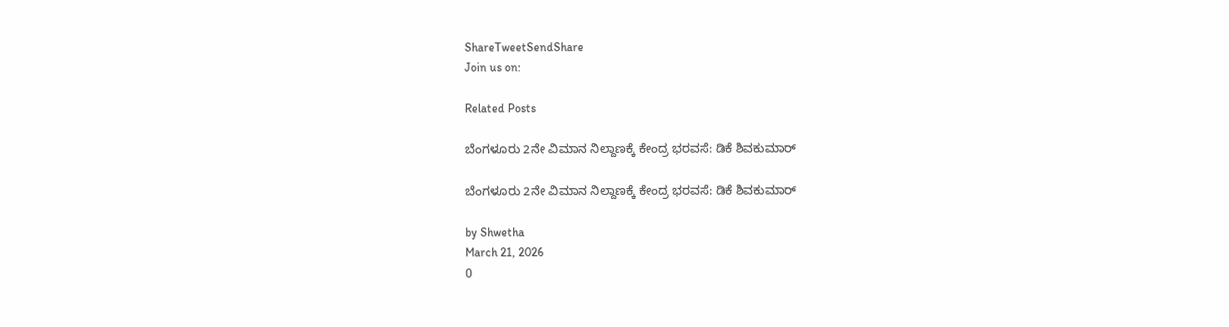ShareTweetSendShare
Join us on:

Related Posts

ಬೆಂಗಳೂರು 2ನೇ ವಿಮಾನ ನಿಲ್ದಾಣಕ್ಕೆ ಕೇಂದ್ರ ಭರವಸೆ: ಡಿಕೆ ಶಿವಕುಮಾ‌ರ್

ಬೆಂಗಳೂರು 2ನೇ ವಿಮಾನ ನಿಲ್ದಾಣಕ್ಕೆ ಕೇಂದ್ರ ಭರವಸೆ: ಡಿಕೆ ಶಿವಕುಮಾ‌ರ್

by Shwetha
March 21, 2026
0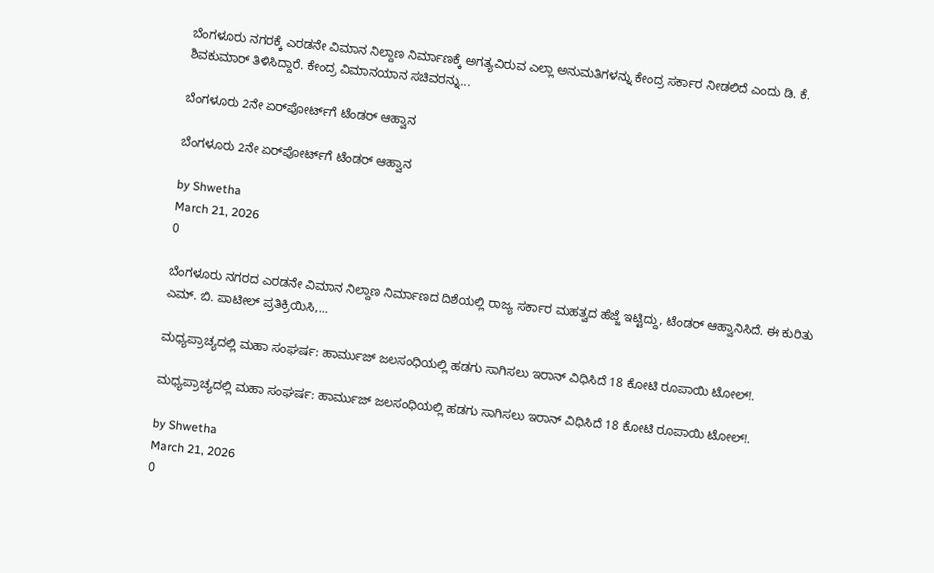ಬೆಂಗಳೂರು ನಗರಕ್ಕೆ ಎರಡನೇ ವಿಮಾನ ನಿಲ್ದಾಣ ನಿರ್ಮಾಣಕ್ಕೆ ಅಗತ್ಯವಿರುವ ಎಲ್ಲಾ ಅನುಮತಿಗಳನ್ನು ಕೇಂದ್ರ ಸರ್ಕಾರ ನೀಡಲಿದೆ ಎಂದು ಡಿ. ಕೆ. ಶಿವಕುಮಾರ್ ತಿಳಿಸಿದ್ದಾರೆ. ಕೇಂದ್ರ ವಿಮಾನಯಾನ ಸಚಿವರನ್ನು...

ಬೆಂಗಳೂರು 2ನೇ ಏರ್‌ಪೋರ್ಟ್‌ಗೆ ಟೆಂಡರ್ ಆಹ್ವಾನ

ಬೆಂಗಳೂರು 2ನೇ ಏರ್‌ಪೋರ್ಟ್‌ಗೆ ಟೆಂಡರ್ ಆಹ್ವಾನ

by Shwetha
March 21, 2026
0

ಬೆಂಗಳೂರು ನಗರದ ಎರಡನೇ ವಿಮಾನ ನಿಲ್ದಾಣ ನಿರ್ಮಾಣದ ದಿಶೆಯಲ್ಲಿ ರಾಜ್ಯ ಸರ್ಕಾರ ಮಹತ್ವದ ಹೆಜ್ಜೆ ಇಟ್ಟಿದ್ದು, ಟೆಂಡರ್ ಆಹ್ವಾನಿಸಿದೆ. ಈ ಕುರಿತು ಎಮ್. ಬಿ. ಪಾಟೀಲ್ ಪ್ರತಿಕ್ರಿಯಿಸಿ,...

ಮಧ್ಯಪ್ರಾಚ್ಯದಲ್ಲಿ ಮಹಾ ಸಂಘರ್ಷ: ಹಾರ್ಮುಜ್‌ ಜಲಸಂಧಿಯಲ್ಲಿ ಹಡಗು ಸಾಗಿಸಲು ಇರಾನ್ ವಿಧಿಸಿದೆ 18 ಕೋಟಿ ರೂಪಾಯಿ ಟೋಲ್!.

ಮಧ್ಯಪ್ರಾಚ್ಯದಲ್ಲಿ ಮಹಾ ಸಂಘರ್ಷ: ಹಾರ್ಮುಜ್‌ ಜಲಸಂಧಿಯಲ್ಲಿ ಹಡಗು ಸಾಗಿಸಲು ಇರಾನ್ ವಿಧಿಸಿದೆ 18 ಕೋಟಿ ರೂಪಾಯಿ ಟೋಲ್!.

by Shwetha
March 21, 2026
0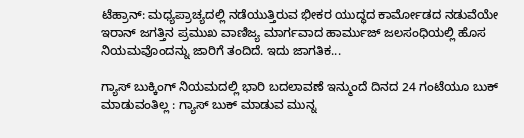ಟೆಹ್ರಾನ್: ಮಧ್ಯಪ್ರಾಚ್ಯದಲ್ಲಿ ನಡೆಯುತ್ತಿರುವ ಭೀಕರ ಯುದ್ಧದ ಕಾರ್ಮೋಡದ ನಡುವೆಯೇ ಇರಾನ್ ಜಗತ್ತಿನ ಪ್ರಮುಖ ವಾಣಿಜ್ಯ ಮಾರ್ಗವಾದ ಹಾರ್ಮುಜ್ ಜಲಸಂಧಿಯಲ್ಲಿ ಹೊಸ ನಿಯಮವೊಂದನ್ನು ಜಾರಿಗೆ ತಂದಿದೆ. ಇದು ಜಾಗತಿಕ...

ಗ್ಯಾಸ್ ಬುಕ್ಕಿಂಗ್ ನಿಯಮದಲ್ಲಿ ಭಾರಿ ಬದಲಾವಣೆ ಇನ್ಮುಂದೆ ದಿನದ 24 ಗಂಟೆಯೂ ಬುಕ್ ಮಾಡುವಂತಿಲ್ಲ : ಗ್ಯಾಸ್ ಬುಕ್ ಮಾಡುವ ಮುನ್ನ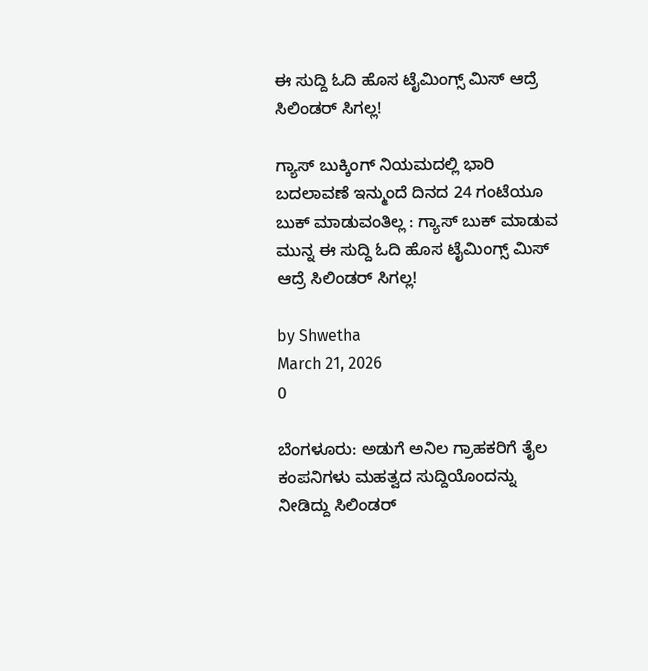ಈ ಸುದ್ದಿ ಓದಿ ಹೊಸ ಟೈಮಿಂಗ್ಸ್ ಮಿಸ್ ಆದ್ರೆ ಸಿಲಿಂಡರ್ ಸಿಗಲ್ಲ!

ಗ್ಯಾಸ್ ಬುಕ್ಕಿಂಗ್ ನಿಯಮದಲ್ಲಿ ಭಾರಿ ಬದಲಾವಣೆ ಇನ್ಮುಂದೆ ದಿನದ 24 ಗಂಟೆಯೂ ಬುಕ್ ಮಾಡುವಂತಿಲ್ಲ : ಗ್ಯಾಸ್ ಬುಕ್ ಮಾಡುವ ಮುನ್ನ ಈ ಸುದ್ದಿ ಓದಿ ಹೊಸ ಟೈಮಿಂಗ್ಸ್ ಮಿಸ್ ಆದ್ರೆ ಸಿಲಿಂಡರ್ ಸಿಗಲ್ಲ!

by Shwetha
March 21, 2026
0

ಬೆಂಗಳೂರು: ಅಡುಗೆ ಅನಿಲ ಗ್ರಾಹಕರಿಗೆ ತೈಲ ಕಂಪನಿಗಳು ಮಹತ್ವದ ಸುದ್ದಿಯೊಂದನ್ನು ನೀಡಿದ್ದು ಸಿಲಿಂಡರ್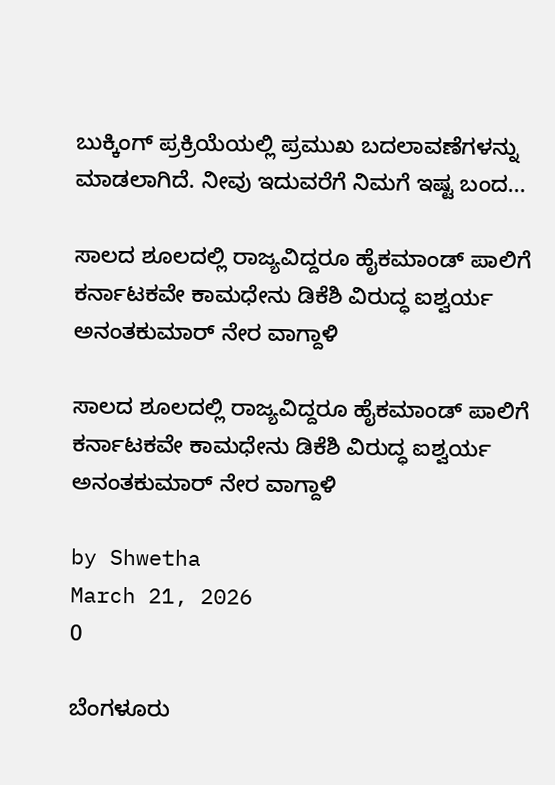ಬುಕ್ಕಿಂಗ್ ಪ್ರಕ್ರಿಯೆಯಲ್ಲಿ ಪ್ರಮುಖ ಬದಲಾವಣೆಗಳನ್ನು ಮಾಡಲಾಗಿದೆ. ನೀವು ಇದುವರೆಗೆ ನಿಮಗೆ ಇಷ್ಟ ಬಂದ...

ಸಾಲದ ಶೂಲದಲ್ಲಿ ರಾಜ್ಯವಿದ್ದರೂ ಹೈಕಮಾಂಡ್ ಪಾಲಿಗೆ ಕರ್ನಾಟಕವೇ ಕಾಮಧೇನು ಡಿಕೆಶಿ ವಿರುದ್ಧ ಐಶ್ವರ್ಯ ಅನಂತಕುಮಾರ್ ನೇರ ವಾಗ್ದಾಳಿ

ಸಾಲದ ಶೂಲದಲ್ಲಿ ರಾಜ್ಯವಿದ್ದರೂ ಹೈಕಮಾಂಡ್ ಪಾಲಿಗೆ ಕರ್ನಾಟಕವೇ ಕಾಮಧೇನು ಡಿಕೆಶಿ ವಿರುದ್ಧ ಐಶ್ವರ್ಯ ಅನಂತಕುಮಾರ್ ನೇರ ವಾಗ್ದಾಳಿ

by Shwetha
March 21, 2026
0

ಬೆಂಗಳೂರು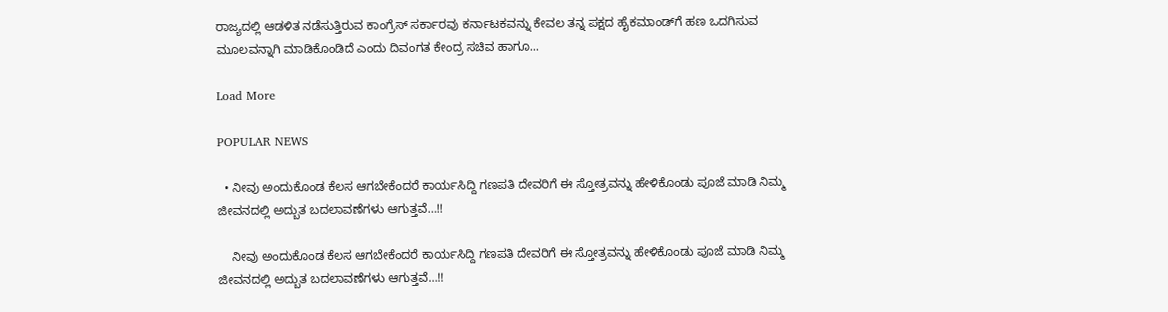ರಾಜ್ಯದಲ್ಲಿ ಆಡಳಿತ ನಡೆಸುತ್ತಿರುವ ಕಾಂಗ್ರೆಸ್ ಸರ್ಕಾರವು ಕರ್ನಾಟಕವನ್ನು ಕೇವಲ ತನ್ನ ಪಕ್ಷದ ಹೈಕಮಾಂಡ್‌ಗೆ ಹಣ ಒದಗಿಸುವ ಮೂಲವನ್ನಾಗಿ ಮಾಡಿಕೊಂಡಿದೆ ಎಂದು ದಿವಂಗತ ಕೇಂದ್ರ ಸಚಿವ ಹಾಗೂ...

Load More

POPULAR NEWS

  • ನೀವು ಅಂದುಕೊಂಡ ಕೆಲಸ ಆಗಬೇಕೆಂದರೆ ಕಾರ್ಯಸಿದ್ದಿ ಗಣಪತಿ ದೇವರಿಗೆ ಈ ಸ್ತೋತ್ರವನ್ನು ಹೇಳಿಕೊಂಡು ಪೂಜೆ ಮಾಡಿ ನಿಮ್ಮ ಜೀವನದಲ್ಲಿ ಅದ್ಬುತ ಬದಲಾವಣೆಗಳು ಆಗುತ್ತವೆ…!!

    ನೀವು ಅಂದುಕೊಂಡ ಕೆಲಸ ಆಗಬೇಕೆಂದರೆ ಕಾರ್ಯಸಿದ್ದಿ ಗಣಪತಿ ದೇವರಿಗೆ ಈ ಸ್ತೋತ್ರವನ್ನು ಹೇಳಿಕೊಂಡು ಪೂಜೆ ಮಾಡಿ ನಿಮ್ಮ ಜೀವನದಲ್ಲಿ ಅದ್ಬುತ ಬದಲಾವಣೆಗಳು ಆಗುತ್ತವೆ…!!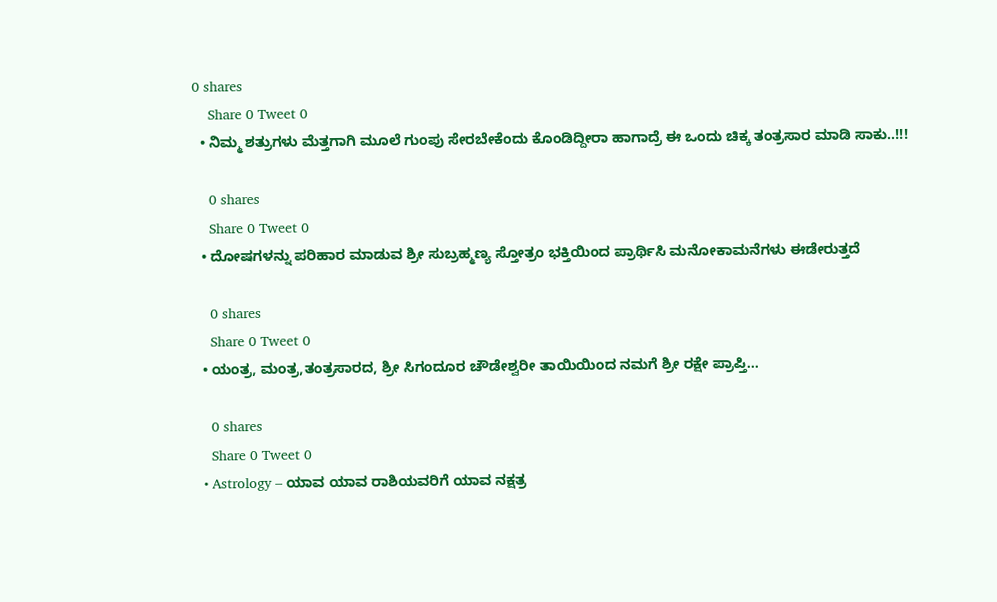0 shares
    Share 0 Tweet 0
  • ನಿಮ್ಮ ಶತ್ರುಗಳು ಮೆತ್ತಗಾಗಿ ಮೂಲೆ ಗುಂಪು ಸೇರಬೇಕೆಂದು ಕೊಂಡಿದ್ದೀರಾ ಹಾಗಾದ್ರೆ ಈ ಒಂದು ಚಿಕ್ಕ ತಂತ್ರಸಾರ ಮಾಡಿ ಸಾಕು..!!!

    0 shares
    Share 0 Tweet 0
  • ದೋಷಗಳನ್ನು ಪರಿಹಾರ ಮಾಡುವ ಶ್ರೀ ಸುಬ್ರಹ್ಮಣ್ಯ ಸ್ತೋತ್ರಂ ಭಕ್ತಿಯಿಂದ ಪ್ರಾರ್ಥಿಸಿ ಮನೋಕಾಮನೆಗಳು ಈಡೇರುತ್ತದೆ

    0 shares
    Share 0 Tweet 0
  • ಯಂತ್ರ, ಮಂತ್ರ,ತಂತ್ರಸಾರದ, ಶ್ರೀ ಸಿಗಂದೂರ ಚೌಡೇಶ್ವರೀ ತಾಯಿಯಿಂದ ನಮಗೆ ಶ್ರೀ ರಕ್ಷೇ ಪ್ರಾಪ್ತಿ…

    0 shares
    Share 0 Tweet 0
  • Astrology – ಯಾವ ಯಾವ ರಾಶಿಯವರಿಗೆ ಯಾವ ನಕ್ಷತ್ರ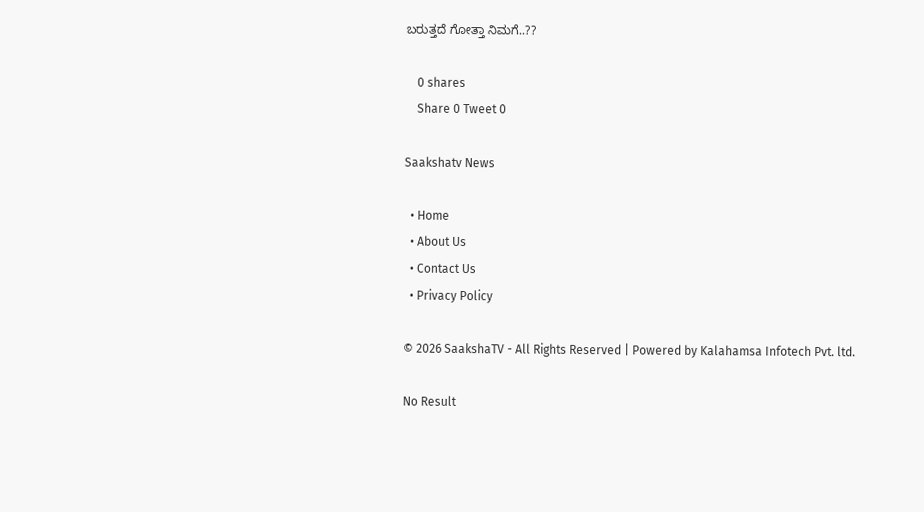ಬರುತ್ತದೆ ಗೋತ್ತಾ ನಿಮಗೆ..??

    0 shares
    Share 0 Tweet 0

Saakshatv News

  • Home
  • About Us
  • Contact Us
  • Privacy Policy

© 2026 SaakshaTV - All Rights Reserved | Powered by Kalahamsa Infotech Pvt. ltd.

No Result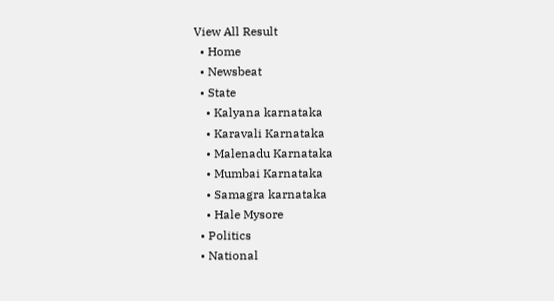View All Result
  • Home
  • Newsbeat
  • State
    • Kalyana karnataka
    • Karavali Karnataka
    • Malenadu Karnataka
    • Mumbai Karnataka
    • Samagra karnataka
    • Hale Mysore
  • Politics
  • National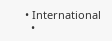• International
  •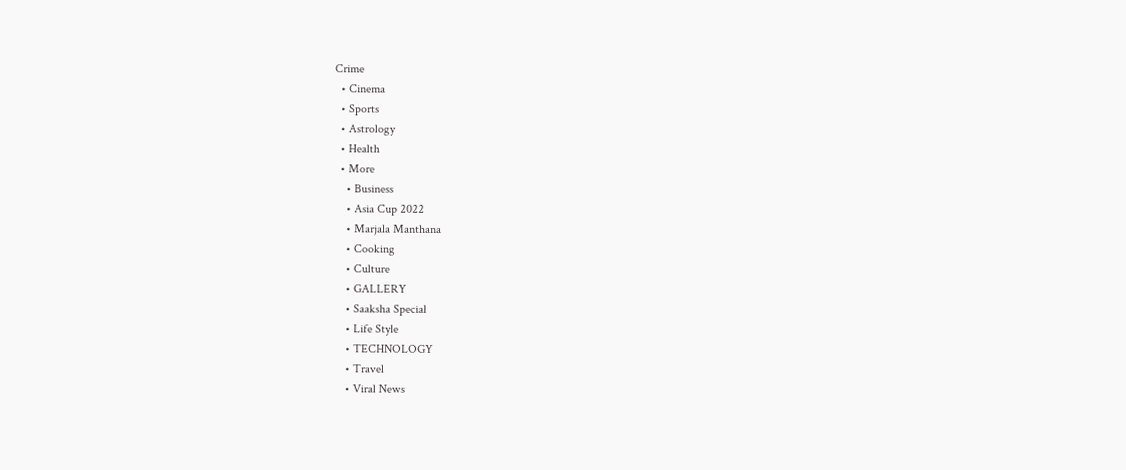Crime
  • Cinema
  • Sports
  • Astrology
  • Health
  • More
    • Business
    • Asia Cup 2022
    • Marjala Manthana
    • Cooking
    • Culture
    • GALLERY
    • Saaksha Special
    • Life Style
    • TECHNOLOGY
    • Travel
    • Viral News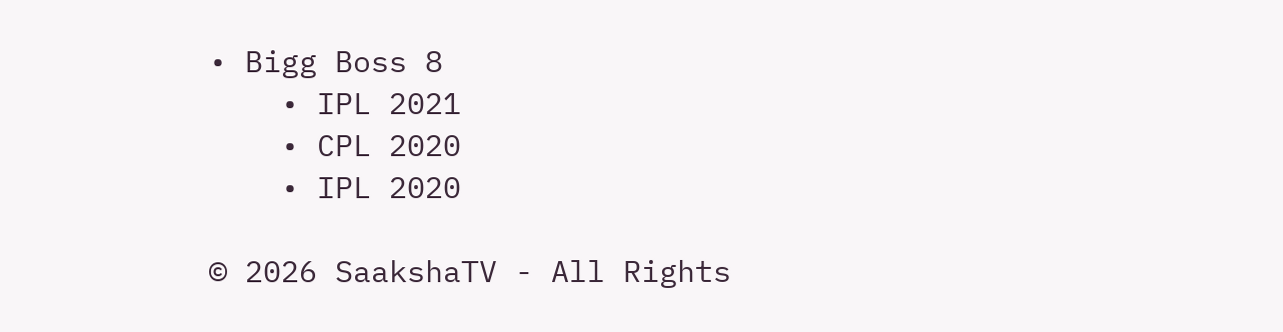• Bigg Boss 8
    • IPL 2021
    • CPL 2020
    • IPL 2020

© 2026 SaakshaTV - All Rights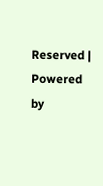Reserved | Powered by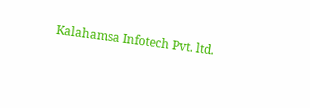Kalahamsa Infotech Pvt. ltd.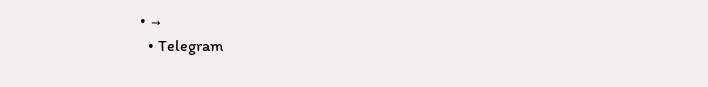• →
  • Telegram